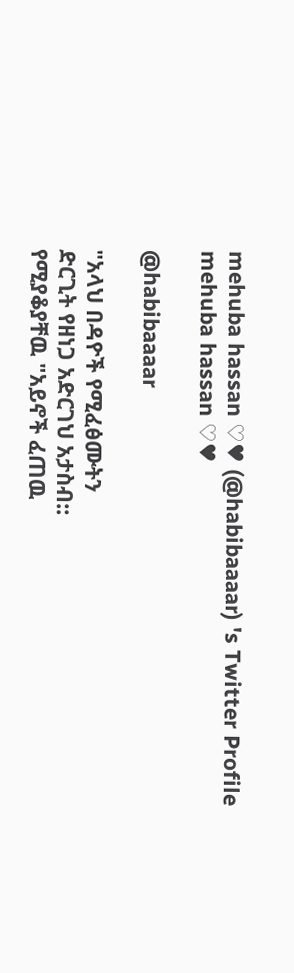mehuba hassan ♡♥ (@habibaaaar) 's Twitter Profile
mehuba hassan ♡♥

@habibaaaar

"አላህ በዳዮች የሚፈፅሙትን
ድርጊት የዘነጋ አድርገህ አታስብ::
የሚያቆያቸዉ "አይኖች ፈጠዉ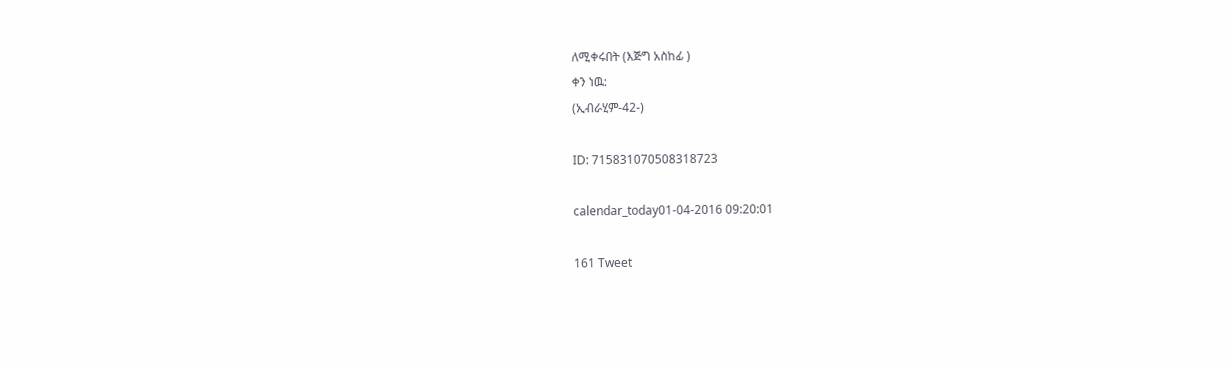ለሚቀሩበት (እጅግ አስከፊ )
ቀን ነዉ:
(ኢብራሂም-42-)

ID: 715831070508318723

calendar_today01-04-2016 09:20:01

161 Tweet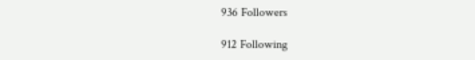936 Followers

912 Following